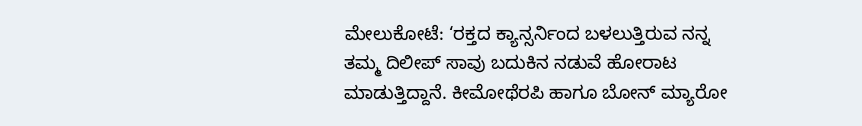ಮೇಲುಕೋಟೆ: ‘ರಕ್ತದ ಕ್ಯಾನ್ಸರ್ನಿಂದ ಬಳಲುತ್ತಿರುವ ನನ್ನ ತಮ್ಮ ದಿಲೀಪ್ ಸಾವು ಬದುಕಿನ ನಡುವೆ ಹೋರಾಟ ಮಾಡುತ್ತಿದ್ದಾನೆ. ಕೀಮೋಥೆರಪಿ ಹಾಗೂ ಬೋನ್ ಮ್ಯಾರೋ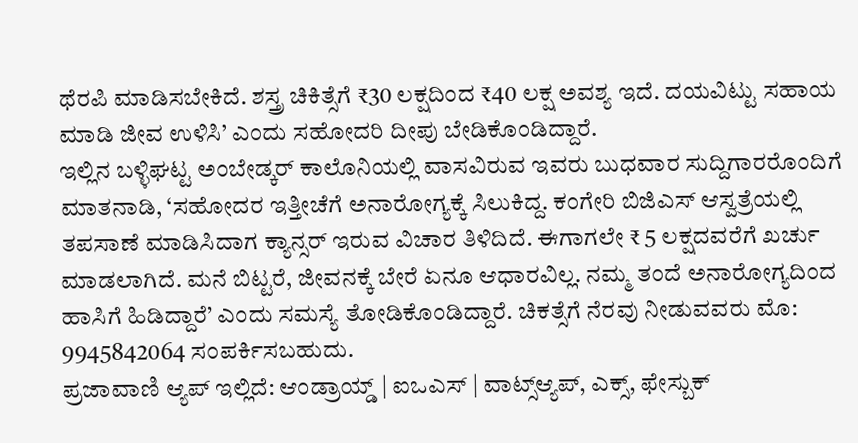ಥೆರಪಿ ಮಾಡಿಸಬೇಕಿದೆ. ಶಸ್ತ್ರ ಚಿಕಿತ್ಸೆಗೆ ₹30 ಲಕ್ಷದಿಂದ ₹40 ಲಕ್ಷ ಅವಶ್ಯ ಇದೆ. ದಯವಿಟ್ಟು ಸಹಾಯ ಮಾಡಿ ಜೀವ ಉಳಿಸಿ’ ಎಂದು ಸಹೋದರಿ ದೀಪು ಬೇಡಿಕೊಂಡಿದ್ದಾರೆ.
ಇಲ್ಲಿನ ಬಳ್ಳಿಘಟ್ಟ ಅಂಬೇಡ್ಕರ್ ಕಾಲೊನಿಯಲ್ಲಿ ವಾಸವಿರುವ ಇವರು ಬುಧವಾರ ಸುದ್ದಿಗಾರರೊಂದಿಗೆ ಮಾತನಾಡಿ, ‘ಸಹೋದರ ಇತ್ತೀಚೆಗೆ ಅನಾರೋಗ್ಯಕ್ಕೆ ಸಿಲುಕಿದ್ದ. ಕಂಗೇರಿ ಬಿಜಿಎಸ್ ಆಸ್ವತ್ರೆಯಲ್ಲಿ ತಪಸಾಣೆ ಮಾಡಿಸಿದಾಗ ಕ್ಯಾನ್ಸರ್ ಇರುವ ವಿಚಾರ ತಿಳಿದಿದೆ. ಈಗಾಗಲೇ ₹ 5 ಲಕ್ಷದವರೆಗೆ ಖರ್ಚು ಮಾಡಲಾಗಿದೆ. ಮನೆ ಬಿಟ್ಟರೆ, ಜೀವನಕ್ಕೆ ಬೇರೆ ಏನೂ ಆಧಾರವಿಲ್ಲ. ನಮ್ಮ ತಂದೆ ಅನಾರೋಗ್ಯದಿಂದ ಹಾಸಿಗೆ ಹಿಡಿದ್ದಾರೆ’ ಎಂದು ಸಮಸ್ಯೆ ತೋಡಿಕೊಂಡಿದ್ದಾರೆ. ಚಿಕತ್ಸೆಗೆ ನೆರವು ನೀಡುವವರು ಮೊ: 9945842064 ಸಂಪರ್ಕಿಸಬಹುದು.
ಪ್ರಜಾವಾಣಿ ಆ್ಯಪ್ ಇಲ್ಲಿದೆ: ಆಂಡ್ರಾಯ್ಡ್ | ಐಒಎಸ್ | ವಾಟ್ಸ್ಆ್ಯಪ್, ಎಕ್ಸ್, ಫೇಸ್ಬುಕ್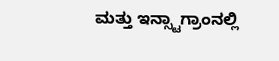ಮತ್ತು ಇನ್ಸ್ಟಾಗ್ರಾಂನಲ್ಲಿ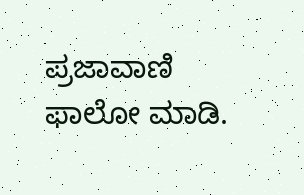ಪ್ರಜಾವಾಣಿ ಫಾಲೋ ಮಾಡಿ.